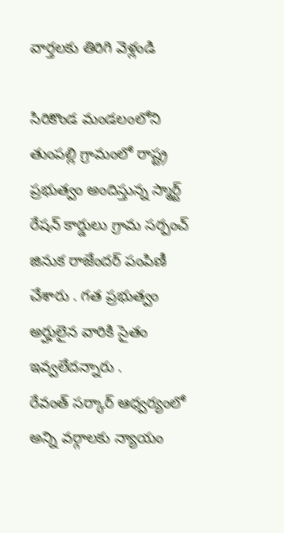వార్తలకు తిరిగి వెళ్లండి

సిరికొండ మండలంలోని తుంపల్లి గ్రామంలో రాష్ట్ర ప్రభుత్వం అందిస్తున్న స్మార్ట్ రేషన్ కార్డులు గ్రామ సర్పంచ్ జినుక రాజేందర్ పంపిణీ చేశారు . గత ప్రభుత్వం అర్హులైన వారికి సైతం ఇవ్వలేదన్నారు .
రేవంత్ సర్కార్ ఆధ్వర్యంలో అన్ని వర్గాలకు న్యాయం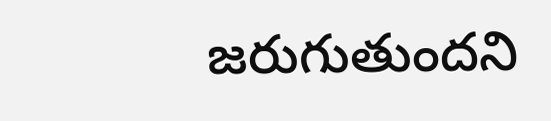జరుగుతుందని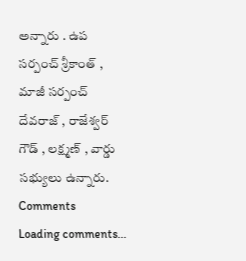అన్నారు . ఉప సర్పంచ్ శ్రీకాంత్ , మాజీ సర్పంచ్ దేవరాజ్ , రాజేశ్వర్ గౌడ్ , లక్ష్మణ్ , వార్డు సభ్యులు ఉన్నారు.
Comments
Loading comments...